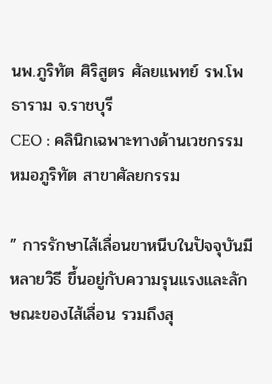นพ.ภูริทัต ศิริสูตร ศัลยแพทย์ รพ.โพธาราม จ.ราชบุรี
CEO : คลินิกเฉพาะทางด้านเวชกรรมหมอภูริทัต สาขาศัลยกรรม

” การรักษาไส้เลื่อนขาหนีบในปัจจุบันมีหลายวิธี ขึ้นอยู่กับความรุนแรงและลักษณะของไส้เลื่อน รวมถึงสุ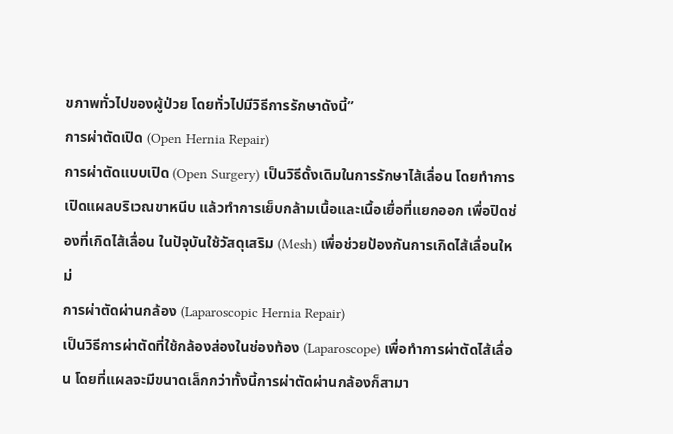ขภาพทั่วไปของผู้ป่วย โดยทั่วไปมีวิธีการรักษาดังนี้”
การผ่าตัดเปิด (Open Hernia Repair)
การผ่าตัดแบบเปิด (Open Surgery) เป็นวิธีดั้งเดิมในการรักษาไส้เลื่อน โดยทำการเปิดแผลบริเวณขาหนีบ แล้วทำการเย็บกล้ามเนื้อและเนื้อเยื่อที่แยกออก เพื่อปิดช่องที่เกิดไส้เลื่อน ในปัจุบันใช้วัสดุเสริม (Mesh) เพื่อช่วยป้องกันการเกิดไส้เลื่อนใหม่
การผ่าตัดผ่านกล้อง (Laparoscopic Hernia Repair)
เป็นวิธีการผ่าตัดที่ใช้กล้องส่องในช่องท้อง (Laparoscope) เพื่อทำการผ่าตัดไส้เลื่อน โดยที่แผลจะมีขนาดเล็กกว่าทั้งนี้การผ่าตัดผ่านกล้องก็สามา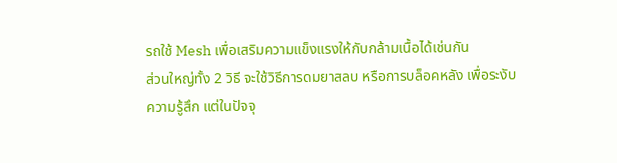รถใช้ Mesh เพื่อเสริมความแข็งแรงให้กับกล้ามเนื้อได้เช่นกัน
ส่วนใหญ่ทั้ง 2 วิธี จะใช้วิธีการดมยาสลบ หรือการบล็อคหลัง เพื่อระงับความรู้สึก แต่ในปัจจุ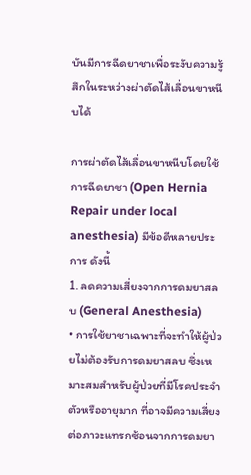บันมีการฉีดยาชาเพื่อระงับความรู้สึกในระหว่างผ่าตัดไส้เลื่อนขาหนีบได้

การผ่าตัดไส้เลื่อนขาหนีบโดยใช้การฉีดยาชา (Open Hernia Repair under local anesthesia) มีข้อดีหลายประการ ดังนี้
1. ลดความเสี่ยงจากการดมยาสลบ (General Anesthesia)
• การใช้ยาชาเฉพาะที่จะทำให้ผู้ป่วยไม่ต้องรับการดมยาสลบ ซึ่งเหมาะสมสำหรับผู้ป่วยที่มีโรคประจำตัวหรืออายุมาก ที่อาจมีความเสี่ยงต่อภาวะแทรกซ้อนจากการดมยา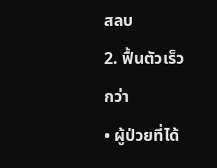สลบ
2. ฟื้นตัวเร็วกว่า
• ผู้ป่วยที่ได้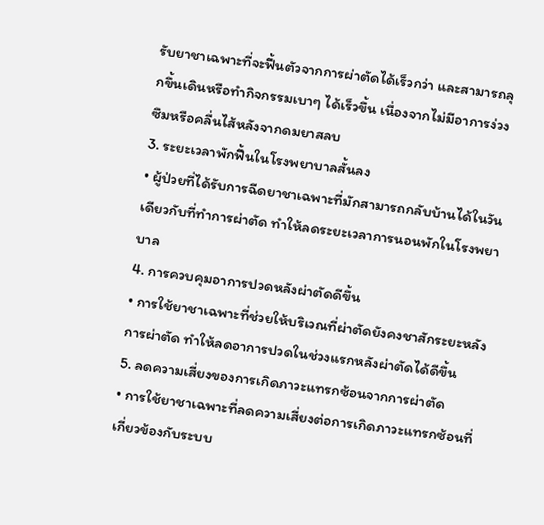รับยาชาเฉพาะที่จะฟื้นตัวจากการผ่าตัดได้เร็วกว่า และสามารถลุกขึ้นเดินหรือทำกิจกรรมเบาๆ ได้เร็วขึ้น เนื่องจากไม่มีอาการง่วงซึมหรือคลื่นไส้หลังจากดมยาสลบ
3. ระยะเวลาพักฟื้นในโรงพยาบาลสั้นลง
• ผู้ป่วยที่ได้รับการฉีดยาชาเฉพาะที่มักสามารถกลับบ้านได้ในวันเดียวกับที่ทำการผ่าตัด ทำให้ลดระยะเวลาการนอนพักในโรงพยาบาล
4. การควบคุมอาการปวดหลังผ่าตัดดีขึ้น
• การใช้ยาชาเฉพาะที่ช่วยให้บริเวณที่ผ่าตัดยังคงชาสักระยะหลังการผ่าตัด ทำให้ลดอาการปวดในช่วงแรกหลังผ่าตัดได้ดีขึ้น
5. ลดความเสี่ยงของการเกิดภาวะแทรกซ้อนจากการผ่าตัด
• การใช้ยาชาเฉพาะที่ลดความเสี่ยงต่อการเกิดภาวะแทรกซ้อนที่เกี่ยวข้องกับระบบ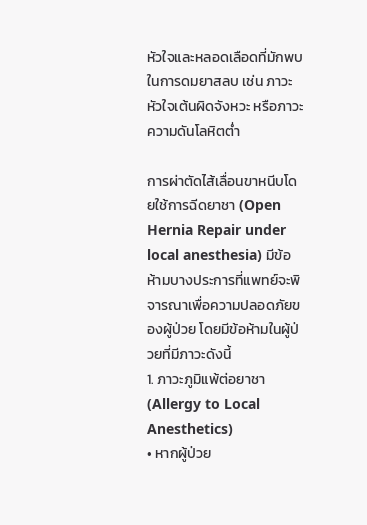หัวใจและหลอดเลือดที่มักพบในการดมยาสลบ เช่น ภาวะหัวใจเต้นผิดจังหวะ หรือภาวะความดันโลหิตต่ำ

การผ่าตัดไส้เลื่อนขาหนีบโดยใช้การฉีดยาชา (Open Hernia Repair under local anesthesia) มีข้อห้ามบางประการที่แพทย์จะพิจารณาเพื่อความปลอดภัยของผู้ป่วย โดยมีข้อห้ามในผู้ป่วยที่มีภาวะดังนี้
1. ภาวะภูมิแพ้ต่อยาชา (Allergy to Local Anesthetics)
• หากผู้ป่วย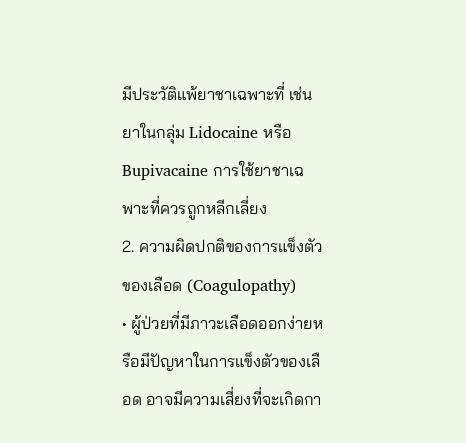มีประวัติแพ้ยาชาเฉพาะที่ เช่น ยาในกลุ่ม Lidocaine หรือ Bupivacaine การใช้ยาชาเฉพาะที่ควรถูกหลีกเลี่ยง
2. ความผิดปกติของการแข็งตัวของเลือด (Coagulopathy)
• ผู้ป่วยที่มีภาวะเลือดออกง่ายหรือมีปัญหาในการแข็งตัวของเลือด อาจมีความเสี่ยงที่จะเกิดกา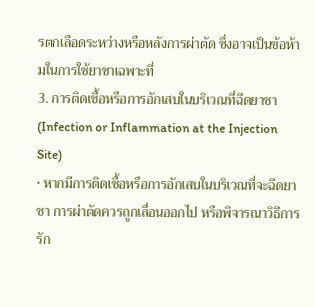รตกเลือดระหว่างหรือหลังการผ่าตัด ซึ่งอาจเป็นข้อห้ามในการใช้ยาชาเฉพาะที่
3. การติดเชื้อหรือการอักเสบในบริเวณที่ฉีดยาชา (Infection or Inflammation at the Injection Site)
• หากมีการติดเชื้อหรือการอักเสบในบริเวณที่จะฉีดยาชา การผ่าตัดควรถูกเลื่อนออกไป หรือพิจารณาวิธีการรัก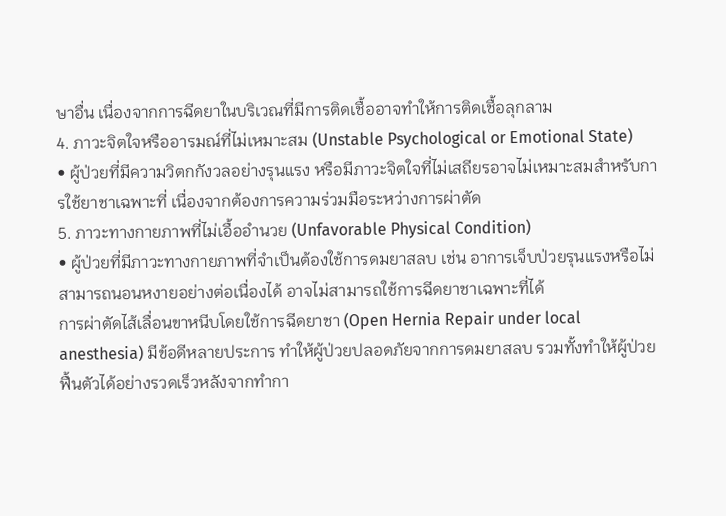ษาอื่น เนื่องจากการฉีดยาในบริเวณที่มีการติดเชื้ออาจทำให้การติดเชื้อลุกลาม
4. ภาวะจิตใจหรืออารมณ์ที่ไม่เหมาะสม (Unstable Psychological or Emotional State)
• ผู้ป่วยที่มีความวิตกกังวลอย่างรุนแรง หรือมีภาวะจิตใจที่ไม่เสถียรอาจไม่เหมาะสมสำหรับการใช้ยาชาเฉพาะที่ เนื่องจากต้องการความร่วมมือระหว่างการผ่าตัด
5. ภาวะทางกายภาพที่ไม่เอื้ออำนวย (Unfavorable Physical Condition)
• ผู้ป่วยที่มีภาวะทางกายภาพที่จำเป็นต้องใช้การดมยาสลบ เช่น อาการเจ็บป่วยรุนแรงหรือไม่สามารถนอนหงายอย่างต่อเนื่องได้ อาจไม่สามารถใช้การฉีดยาชาเฉพาะที่ได้
การผ่าตัดไส้เลื่อนขาหนีบโดยใช้การฉีดยาชา (Open Hernia Repair under local anesthesia) มีข้อดีหลายประการ ทำให้ผู้ป่วยปลอดภัยจากการดมยาสลบ รวมทั้งทำให้ผู้ป่วยฟื้นตัวได้อย่างรวดเร็วหลังจากทำกา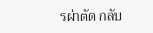รผ่าตัด กลับ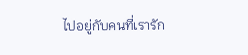ไปอยู่กับคนที่เรารัก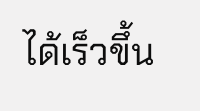ได้เร็วขึ้น